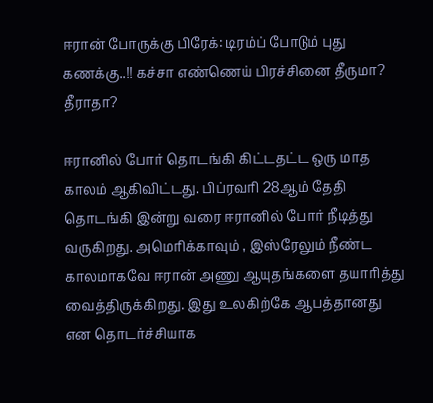ஈரான் போருக்கு பிரேக்: டிரம்ப் போடும் புது கணக்கு..!! கச்சா எண்ணெய் பிரச்சினை தீருமா? தீராதா?

ஈரானில் போர் தொடங்கி கிட்டதட்ட ஒரு மாத காலம் ஆகிவிட்டது. பிப்ரவரி 28ஆம் தேதி தொடங்கி இன்று வரை ஈரானில் போர் நீடித்து வருகிறது. அமெரிக்காவும் , இஸ்ரேலும் நீண்ட காலமாகவே ஈரான் அணு ஆயுதங்களை தயாரித்து வைத்திருக்கிறது. இது உலகிற்கே ஆபத்தானது என தொடர்ச்சியாக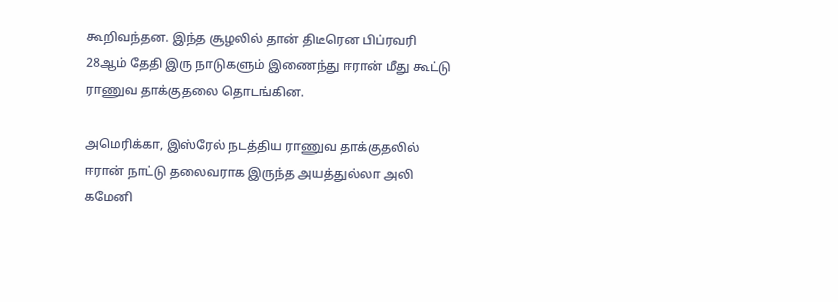கூறிவந்தன. இந்த சூழலில் தான் திடீரென பிப்ரவரி 28ஆம் தேதி இரு நாடுகளும் இணைந்து ஈரான் மீது கூட்டு ராணுவ தாக்குதலை தொடங்கின.

அமெரிக்கா, இஸ்ரேல் நடத்திய ராணுவ தாக்குதலில் ஈரான் நாட்டு தலைவராக இருந்த அயத்துல்லா அலி கமேனி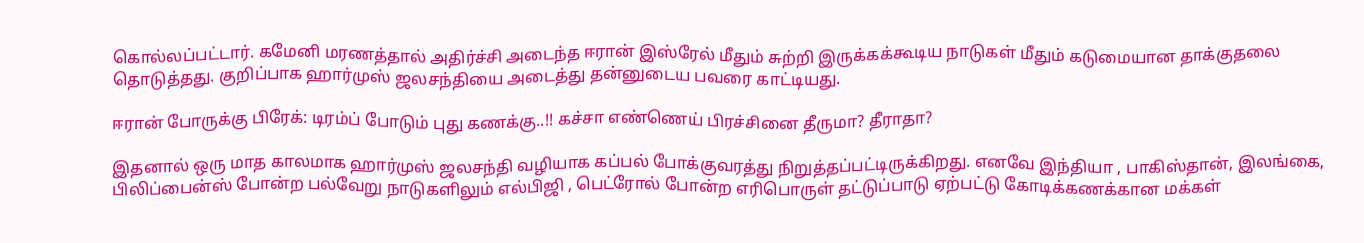கொல்லப்பட்டார். கமேனி மரணத்தால் அதிர்ச்சி அடைந்த ஈரான் இஸ்ரேல் மீதும் சுற்றி இருக்கக்கூடிய நாடுகள் மீதும் கடுமையான தாக்குதலை தொடுத்தது. குறிப்பாக ஹார்முஸ் ஜலசந்தியை அடைத்து தன்னுடைய பவரை காட்டியது.

ஈரான் போருக்கு பிரேக்: டிரம்ப் போடும் புது கணக்கு..!! கச்சா எண்ணெய் பிரச்சினை தீருமா? தீராதா?

இதனால் ஒரு மாத காலமாக ஹார்முஸ் ஜலசந்தி வழியாக கப்பல் போக்குவரத்து நிறுத்தப்பட்டிருக்கிறது. எனவே இந்தியா , பாகிஸ்தான், இலங்கை, பிலிப்பைன்ஸ் போன்ற பல்வேறு நாடுகளிலும் எல்பிஜி , பெட்ரோல் போன்ற எரிபொருள் தட்டுப்பாடு ஏற்பட்டு கோடிக்கணக்கான மக்கள்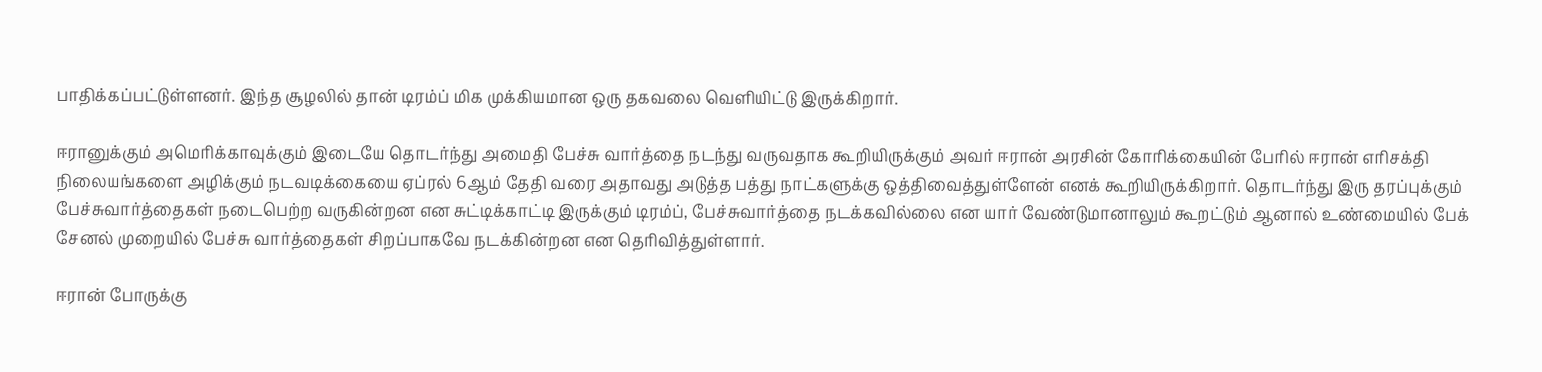பாதிக்கப்பட்டுள்ளனர். இந்த சூழலில் தான் டிரம்ப் மிக முக்கியமான ஒரு தகவலை வெளியிட்டு இருக்கிறார்.

ஈரானுக்கும் அமெரிக்காவுக்கும் இடையே தொடர்ந்து அமைதி பேச்சு வார்த்தை நடந்து வருவதாக கூறியிருக்கும் அவர் ஈரான் அரசின் கோரிக்கையின் பேரில் ஈரான் எரிசக்தி நிலையங்களை அழிக்கும் நடவடிக்கையை ஏப்ரல் 6ஆம் தேதி வரை அதாவது அடுத்த பத்து நாட்களுக்கு ஒத்திவைத்துள்ளேன் எனக் கூறியிருக்கிறார். தொடர்ந்து இரு தரப்புக்கும் பேச்சுவார்த்தைகள் நடைபெற்ற வருகின்றன என சுட்டிக்காட்டி இருக்கும் டிரம்ப், பேச்சுவார்த்தை நடக்கவில்லை என யார் வேண்டுமானாலும் கூறட்டும் ஆனால் உண்மையில் பேக் சேனல் முறையில் பேச்சு வார்த்தைகள் சிறப்பாகவே நடக்கின்றன என தெரிவித்துள்ளார்.

ஈரான் போருக்கு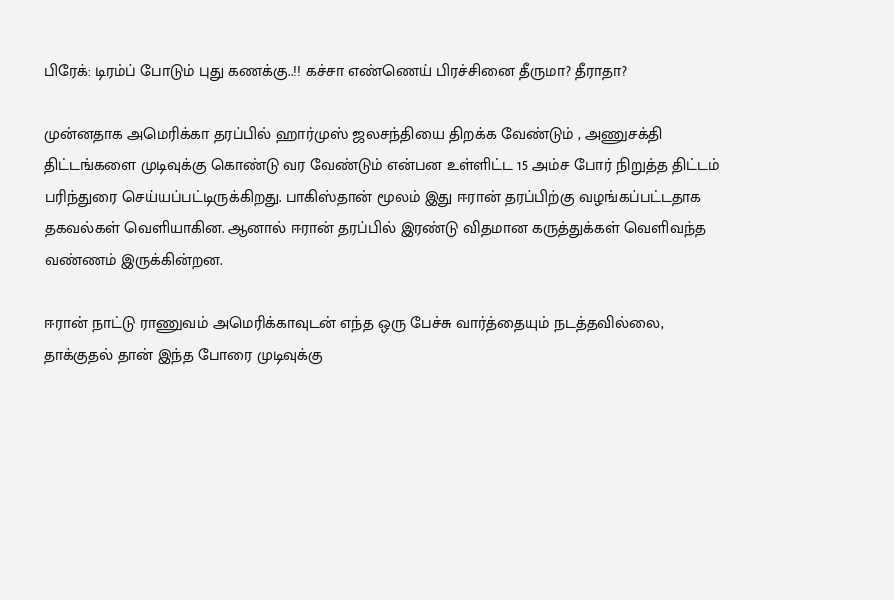பிரேக்: டிரம்ப் போடும் புது கணக்கு..!! கச்சா எண்ணெய் பிரச்சினை தீருமா? தீராதா?

முன்னதாக அமெரிக்கா தரப்பில் ஹார்முஸ் ஜலசந்தியை திறக்க வேண்டும் , அணுசக்தி திட்டங்களை முடிவுக்கு கொண்டு வர வேண்டும் என்பன உள்ளிட்ட 15 அம்ச போர் நிறுத்த திட்டம் பரிந்துரை செய்யப்பட்டிருக்கிறது. பாகிஸ்தான் மூலம் இது ஈரான் தரப்பிற்கு வழங்கப்பட்டதாக தகவல்கள் வெளியாகின. ஆனால் ஈரான் தரப்பில் இரண்டு விதமான கருத்துக்கள் வெளிவந்த வண்ணம் இருக்கின்றன.

ஈரான் நாட்டு ராணுவம் அமெரிக்காவுடன் எந்த ஒரு பேச்சு வார்த்தையும் நடத்தவில்லை, தாக்குதல் தான் இந்த போரை முடிவுக்கு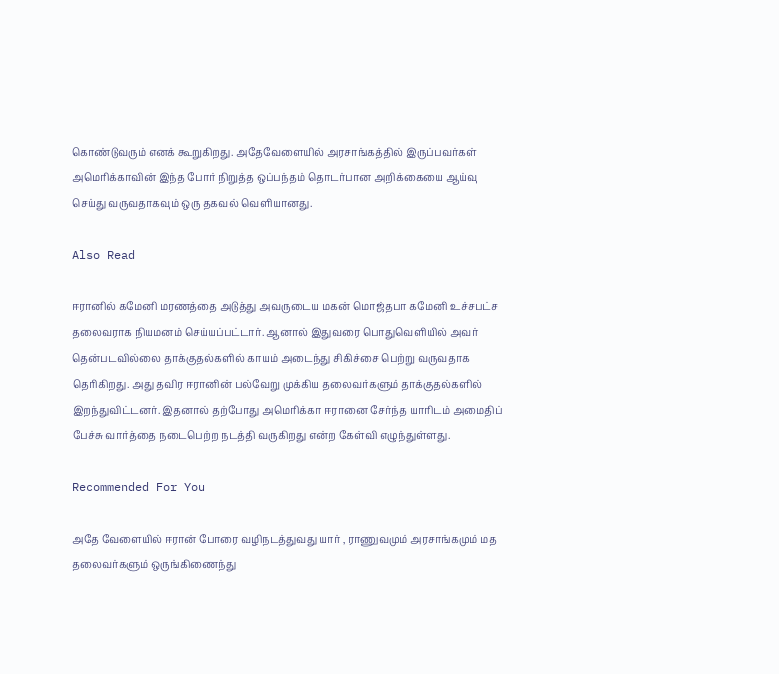கொண்டுவரும் எனக் கூறுகிறது. அதேவேளையில் அரசாங்கத்தில் இருப்பவர்கள் அமெரிக்காவின் இந்த போர் நிறுத்த ஒப்பந்தம் தொடர்பான அறிக்கையை ஆய்வு செய்து வருவதாகவும் ஒரு தகவல் வெளியானது.

Also Read

ஈரானில் கமேனி மரணத்தை அடுத்து அவருடைய மகன் மொஜ்தபா கமேனி உச்சபட்ச தலைவராக நியமனம் செய்யப்பட்டார். ஆனால் இதுவரை பொதுவெளியில் அவர் தென்படவில்லை தாக்குதல்களில் காயம் அடைந்து சிகிச்சை பெற்று வருவதாக தெரிகிறது. அது தவிர ஈரானின் பல்வேறு முக்கிய தலைவர்களும் தாக்குதல்களில் இறந்துவிட்டனர். இதனால் தற்போது அமெரிக்கா ஈரானை சேர்ந்த யாரிடம் அமைதிப் பேச்சு வார்த்தை நடைபெற்ற நடத்தி வருகிறது என்ற கேள்வி எழுந்துள்ளது.

Recommended For You

அதே வேளையில் ஈரான் போரை வழிநடத்துவது யார் , ராணுவமும் அரசாங்கமும் மத தலைவர்களும் ஒருங்கிணைந்து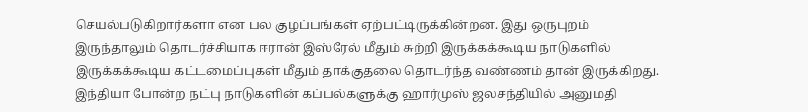செயல்படுகிறார்களா என பல குழப்பங்கள் ஏற்பட்டிருக்கின்றன. இது ஒருபுறம் இருந்தாலும் தொடர்ச்சியாக ஈரான் இஸ்ரேல் மீதும் சுற்றி இருக்கக்கூடிய நாடுகளில் இருக்கக்கூடிய கட்டமைப்புகள் மீதும் தாக்குதலை தொடர்ந்த வண்ணம் தான் இருக்கிறது. இந்தியா போன்ற நட்பு நாடுகளின் கப்பல்களுக்கு ஹார்முஸ் ஜலசந்தியில் அனுமதி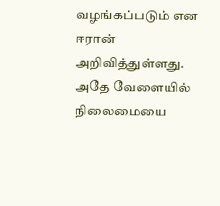வழங்கப்படும் என ஈரான் அறிவித்துள்ளது. அதே வேளையில் நிலைமையை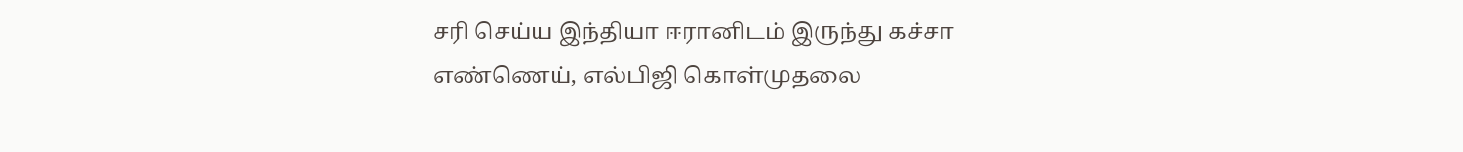சரி செய்ய இந்தியா ஈரானிடம் இருந்து கச்சா எண்ணெய், எல்பிஜி கொள்முதலை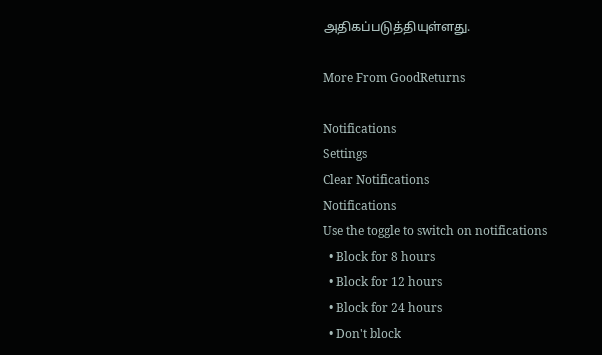அதிகப்படுத்தியுள்ளது.

More From GoodReturns

Notifications
Settings
Clear Notifications
Notifications
Use the toggle to switch on notifications
  • Block for 8 hours
  • Block for 12 hours
  • Block for 24 hours
  • Don't block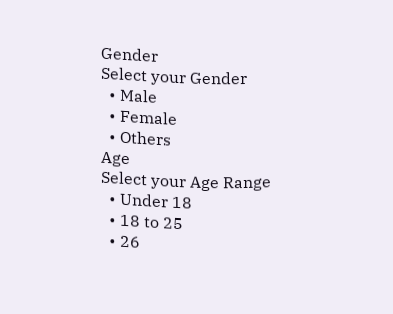Gender
Select your Gender
  • Male
  • Female
  • Others
Age
Select your Age Range
  • Under 18
  • 18 to 25
  • 26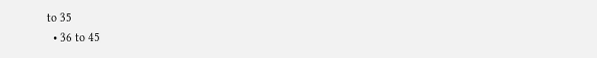to 35
  • 36 to 45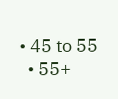• 45 to 55
  • 55+